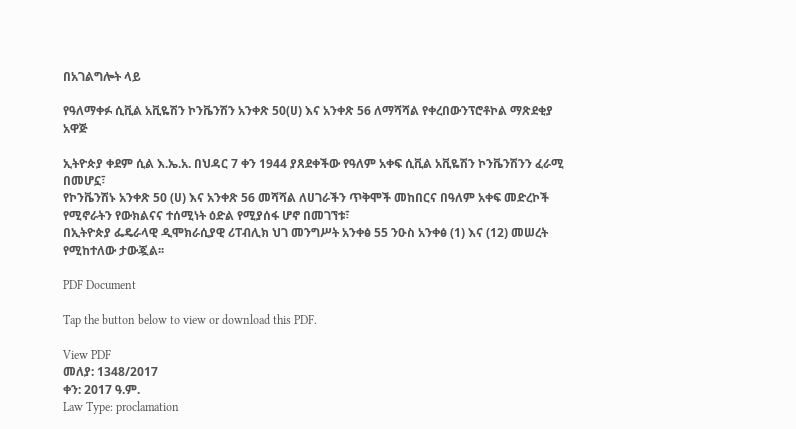በአገልግሎት ላይ

የዓለማቀፉ ሲቪል አቪዬሽን ኮንቬንሽን አንቀጽ 50(ሀ) እና አንቀጽ 56 ለማሻሻል የቀረበውንፕሮቶኮል ማጽደቂያ አዋጅ

ኢትዮጵያ ቀደም ሲል እ.ኤ.አ. በህዳር 7 ቀን 1944 ያጸደቀችው የዓለም አቀፍ ሲቪል አቪዬሽን ኮንቬንሽንን ፈራሚ በመሆኗ፣
የኮንቬንሽኑ አንቀጽ 50 (ሀ) እና አንቀጽ 56 መሻሻል ለሀገራችን ጥቅሞች መከበርና በዓለም አቀፍ መድረኮች የሚኖራትን የውክልናና ተሰሚነት ዕድል የሚያሰፋ ሆኖ በመገኘቱ፣
በኢትዮጵያ ፌዴራላዊ ዲሞክራሲያዊ ሪፐብሊክ ህገ መንግሥት አንቀፅ 55 ንዑስ አንቀፅ (1) እና (12) መሠረት የሚከተለው ታውጇል፡፡

PDF Document

Tap the button below to view or download this PDF.

View PDF
መለያ: 1348/2017
ቀን: 2017 ዓ.ም.
Law Type: proclamation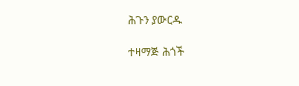ሕጉን ያውርዱ

ተዛማጅ ሕጎች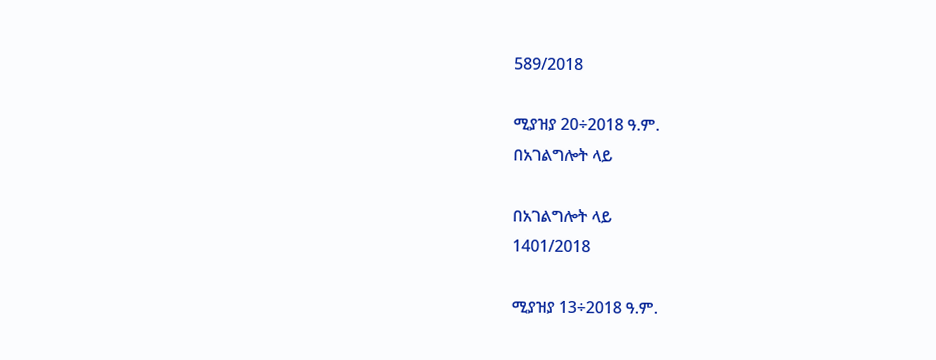589/2018

ሚያዝያ 20÷2018 ዓ.ም.
በአገልግሎት ላይ

በአገልግሎት ላይ
1401/2018

ሚያዝያ 13÷2018 ዓ.ም.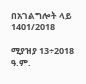በአገልግሎት ላይ
1401/2018

ሚያዝያ 13÷2018 ዓ.ም.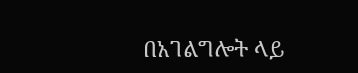በአገልግሎት ላይ